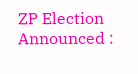ZP Election Announced :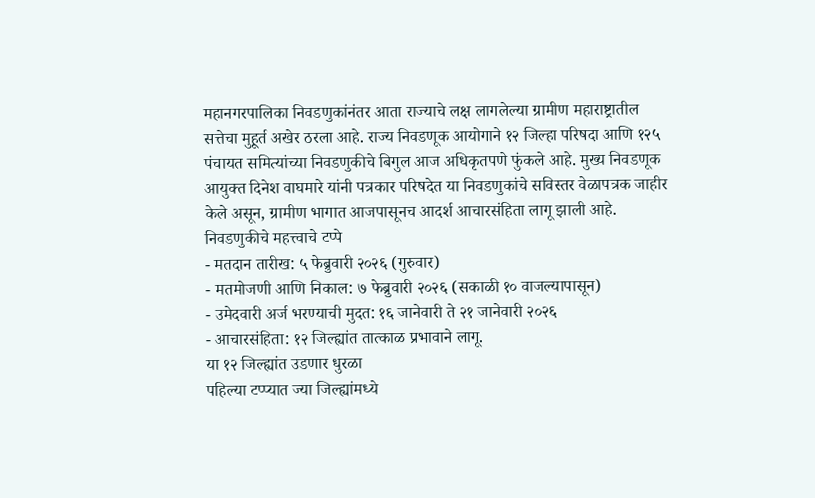महानगरपालिका निवडणुकांनंतर आता राज्याचे लक्ष लागलेल्या ग्रामीण महाराष्ट्रातील सत्तेचा मुहूर्त अखेर ठरला आहे. राज्य निवडणूक आयोगाने १२ जिल्हा परिषदा आणि १२५ पंचायत समित्यांच्या निवडणुकीचे बिगुल आज अधिकृतपणे फुंकले आहे. मुख्य निवडणूक आयुक्त दिनेश वाघमारे यांनी पत्रकार परिषदेत या निवडणुकांचे सविस्तर वेळापत्रक जाहीर केले असून, ग्रामीण भागात आजपासूनच आदर्श आचारसंहिता लागू झाली आहे.
निवडणुकीचे महत्त्वाचे टप्पे
- मतदान तारीख: ५ फेब्रुवारी २०२६ (गुरुवार)
- मतमोजणी आणि निकाल: ७ फेब्रुवारी २०२६ (सकाळी १० वाजल्यापासून)
- उमेदवारी अर्ज भरण्याची मुदत: १६ जानेवारी ते २१ जानेवारी २०२६
- आचारसंहिता: १२ जिल्ह्यांत तात्काळ प्रभावाने लागू.
या १२ जिल्ह्यांत उडणार धुरळा
पहिल्या टप्प्यात ज्या जिल्ह्यांमध्ये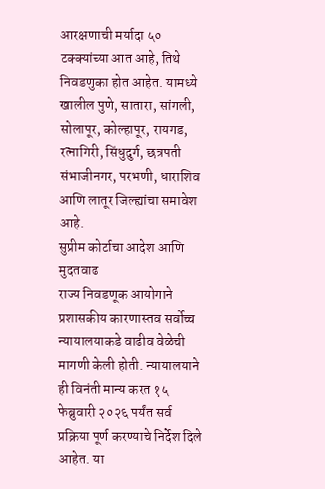आरक्षणाची मर्यादा ५० टक्क्यांच्या आत आहे, तिथे निवडणुका होत आहेत. यामध्ये खालील पुणे, सातारा, सांगली, सोलापूर, कोल्हापूर, रायगड, रत्नागिरी, सिंधुदुर्ग, छत्रपती संभाजीनगर, परभणी, धाराशिव आणि लातूर जिल्ह्यांचा समावेश आहे.
सुप्रीम कोर्टाचा आदेश आणि मुदतवाढ
राज्य निवडणूक आयोगाने प्रशासकीय कारणास्तव सर्वोच्च न्यायालयाकडे वाढीव वेळेची मागणी केली होती. न्यायालयाने ही विनंती मान्य करत १५ फेब्रुवारी २०२६ पर्यंत सर्व प्रक्रिया पूर्ण करण्याचे निर्देश दिले आहेत. या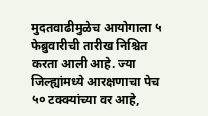मुदतवाढीमुळेच आयोगाला ५ फेब्रुवारीची तारीख निश्चित करता आली आहे. ज्या जिल्ह्यांमध्ये आरक्षणाचा पेच ५० टक्क्यांच्या वर आहे,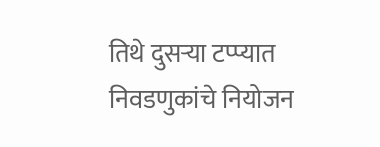तिथे दुसऱ्या टप्प्यात निवडणुकांचे नियोजन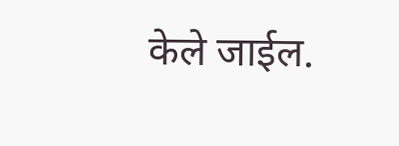केले जाईल.